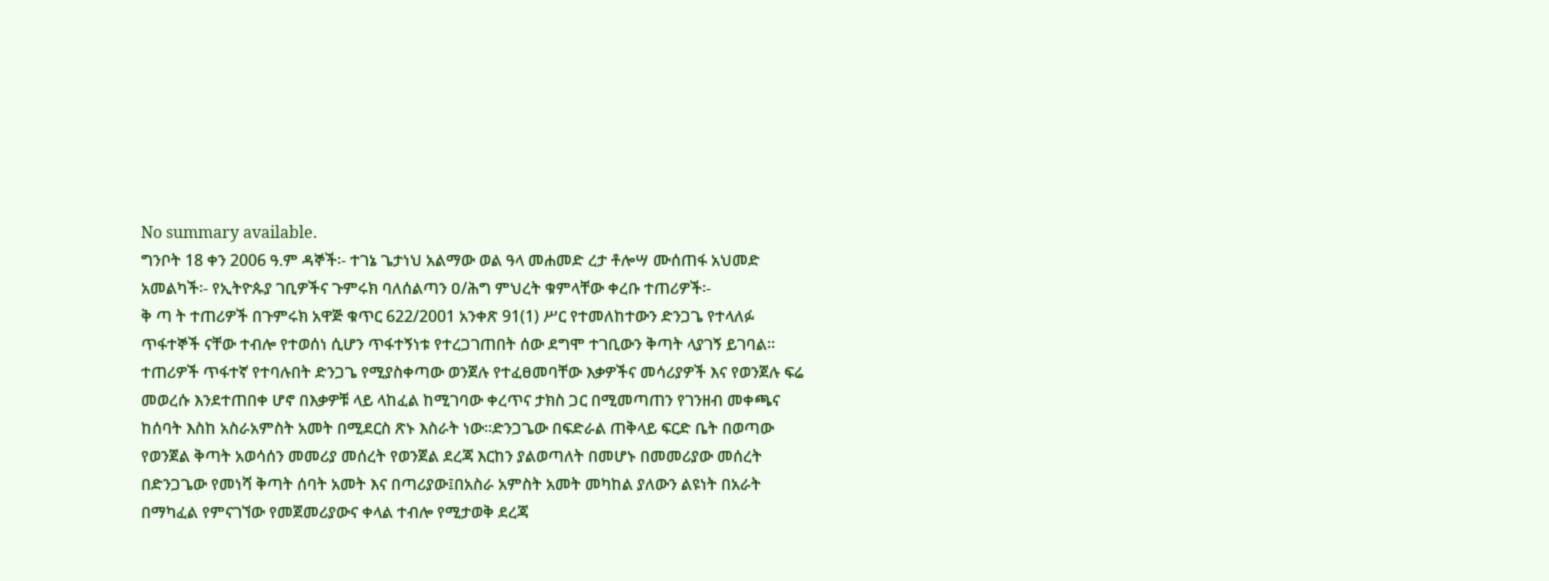No summary available.
ግንቦት 18 ቀን 2006 ዓ.ም ዳኞች፡- ተገኔ ጌታነህ አልማው ወል ዓላ መሐመድ ረታ ቶሎሣ ሙሰጠፋ አህመድ አመልካች፡- የኢትዮጱያ ገቢዎችና ጉምሩክ ባለሰልጣን ዐ/ሕግ ምህረት ቁምላቸው ቀረቡ ተጠሪዎች፡-
ቅ ጣ ት ተጠሪዎች በጉምሩክ አዋጅ ቁጥር 622/2001 አንቀጽ 91(1) ሥር የተመለከተውን ድንጋጌ የተላለፉ ጥፋተኞች ናቸው ተብሎ የተወሰነ ሲሆን ጥፋተኝነቱ የተረጋገጠበት ሰው ደግሞ ተገቢውን ቅጣት ላያገኝ ይገባል።
ተጠሪዎች ጥፋተኛ የተባሉበት ድንጋጌ የሚያስቀጣው ወንጀሉ የተፈፀመባቸው እቃዎችና መሳሪያዎች እና የወንጀሉ ፍሬ መወረሱ እንደተጠበቀ ሆኖ በእቃዎቹ ላይ ላከፈል ከሚገባው ቀረጥና ታክስ ጋር በሚመጣጠን የገንዘብ መቀጫና ከሰባት እስከ አስራአምስት አመት በሚደርስ ጽኑ እስራት ነው።ድንጋጌው በፍድራል ጠቅላይ ፍርድ ቤት በወጣው የወንጀል ቅጣት አወሳሰን መመሪያ መሰረት የወንጀል ደረጃ እርከን ያልወጣለት በመሆኑ በመመሪያው መሰረት በድንጋጌው የመነሻ ቅጣት ሰባት አመት እና በጣሪያው፤በአስራ አምስት አመት መካከል ያለውን ልዩነት በአራት በማካፈል የምናገኘው የመጀመሪያውና ቀላል ተብሎ የሚታወቅ ደረጃ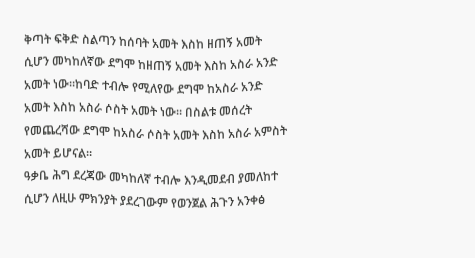ቅጣት ፍቅድ ስልጣን ከሰባት አመት እስከ ዘጠኝ አመት ሲሆን መካከለኛው ደግሞ ከዘጠኝ አመት እስከ አስራ አንድ አመት ነው።ከባድ ተብሎ የሚለየው ደግሞ ከአስራ አንድ አመት እስከ አስራ ሶስት አመት ነው። በስልቱ መሰረት የመጨረሻው ደግሞ ከአስራ ሶስት አመት እስከ አስራ አምስት አመት ይሆናል።
ዓቃቤ ሕግ ደረጃው መካከለኛ ተብሎ እንዲመደብ ያመለከተ ሲሆን ለዚሁ ምክንያት ያደረገውም የወንጀል ሕጉን አንቀፅ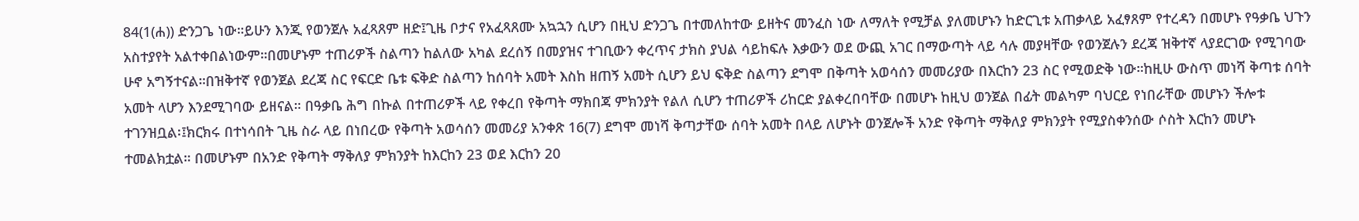84(1(ሐ)) ድንጋጌ ነው።ይሁን እንጂ የወንጀሉ አፈጻጸም ዘድ፤ጊዜ ቦታና የአፈጻጸሙ አኳኋን ሲሆን በዚህ ድንጋጌ በተመለከተው ይዘትና መንፈስ ነው ለማለት የሚቻል ያለመሆኑን ከድርጊቱ አጠቃላይ አፈፃጸም የተረዳን በመሆኑ የዓቃቤ ህጉን አስተያየት አልተቀበልነውም።በመሆኑም ተጠሪዎች ስልጣን ከልለው አካል ደረሰኝ በመያዝና ተገቢውን ቀረጥና ታክስ ያህል ሳይከፍሉ እቃውን ወደ ውጪ አገር በማውጣት ላይ ሳሉ መያዛቸው የወንጀሉን ደረጃ ዝቅተኛ ላያደርገው የሚገባው ሁኖ አግኝተናል።በዝቅተኛ የወንጀል ደረጃ ስር የፍርድ ቤቱ ፍቅድ ስልጣን ከሰባት አመት እስከ ዘጠኝ አመት ሲሆን ይህ ፍቅድ ስልጣን ደግሞ በቅጣት አወሳሰን መመሪያው በእርከን 23 ስር የሚወድቅ ነው።ከዚሁ ውስጥ መነሻ ቅጣቱ ሰባት አመት ላሆን እንደሚገባው ይዘናል። በዓቃቤ ሕግ በኩል በተጠሪዎች ላይ የቀረበ የቅጣት ማክበጃ ምክንያት የልለ ሲሆን ተጠሪዎች ሪከርድ ያልቀረበባቸው በመሆኑ ከዚህ ወንጀል በፊት መልካም ባህርይ የነበራቸው መሆኑን ችሎቱ ተገንዝቧል፡፤ክርክሩ በተነሳበት ጊዜ ስራ ላይ በነበረው የቅጣት አወሳሰን መመሪያ አንቀጽ 16(7) ደግሞ መነሻ ቅጣታቸው ሰባት አመት በላይ ለሆኑት ወንጀሎች አንድ የቅጣት ማቅለያ ምክንያት የሚያስቀንሰው ሶስት እርከን መሆኑ ተመልክቷል። በመሆኑም በአንድ የቅጣት ማቅለያ ምክንያት ከእርከን 23 ወደ እርከን 20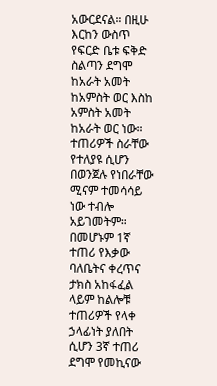አውርደናል። በዚሁ እርከን ውስጥ የፍርድ ቤቱ ፍቅድ ስልጣን ደግሞ ከአራት አመት ከአምስት ወር እስከ አምስት አመት ከአራት ወር ነው። ተጠሪዎች ስራቸው የተለያዩ ሲሆን በወንጀሉ የነበራቸው ሚናም ተመሳሳይ ነው ተብሎ አይገመትም። በመሆኑም 1ኛ ተጠሪ የእቃው ባለቤትና ቀረጥና ታክስ አከፋፈል ላይም ከልሎቹ ተጠሪዎች የላቀ ኃላፊነት ያለበት ሲሆን 3ኛ ተጠሪ ደግሞ የመኪናው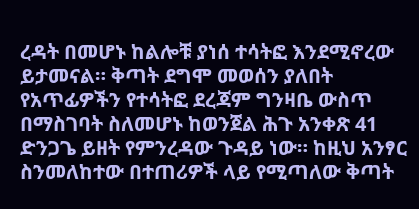ረዳት በመሆኑ ከልሎቹ ያነሰ ተሳትፎ እንደሚኖረው ይታመናል። ቅጣት ደግሞ መወሰን ያለበት የአጥፊዎችን የተሳትፎ ደረጃም ግንዛቤ ውስጥ በማስገባት ስለመሆኑ ከወንጀል ሕጉ አንቀጽ 41 ድንጋጌ ይዘት የምንረዳው ጉዳይ ነው። ከዚህ አንፃር ስንመለከተው በተጠሪዎች ላይ የሚጣለው ቅጣት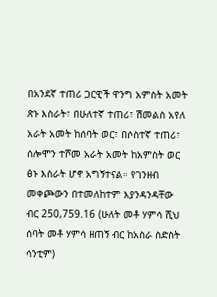በአንደኛ ተጠሪ ጋርዊች ዋንግ አምስት አመት ጽኑ እስራት፣ በሁለተኛ ተጠሪ፣ ሽመልስ አየለ አራት አመት ከሰባት ወር፣ በሶስተኛ ተጠሪ፣ ሰሎሞን ተሾመ አራት አመት ከአምስት ወር ፅኑ እስራት ሆኖ አግኝተናል። የገንዘብ መቀጮውን በተመለከተም እያንዳንዳቸው ብር 250,759.16 (ሁለት መቶ ሃምሳ ሺህ ሰባት መቶ ሃምሳ ዘጠኝ ብር ከአስራ ስድስት ሳንቲም)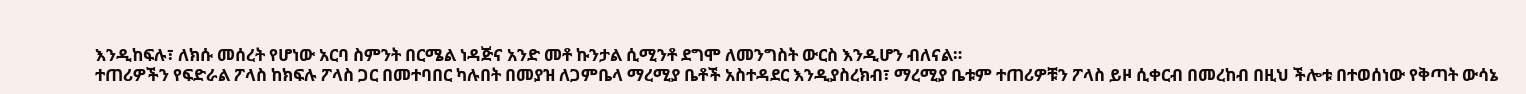እንዲከፍሉ፣ ለክሱ መሰረት የሆነው አርባ ስምንት በርሜል ነዳጅና አንድ መቶ ኩንታል ሲሚንቶ ደግሞ ለመንግስት ውርስ እንዲሆን ብለናል።
ተጠሪዎችን የፍድራል ፖላስ ከክፍሉ ፖላስ ጋር በመተባበር ካሉበት በመያዝ ለጋምቤላ ማረሚያ ቤቶች አስተዳደር እንዲያስረክብ፣ ማረሚያ ቤቱም ተጠሪዎቹን ፖላስ ይዞ ሲቀርብ በመረከብ በዚህ ችሎቱ በተወሰነው የቅጣት ውሳኔ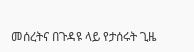መሰረትና በጉዳዩ ላይ የታሰሩት ጊዜ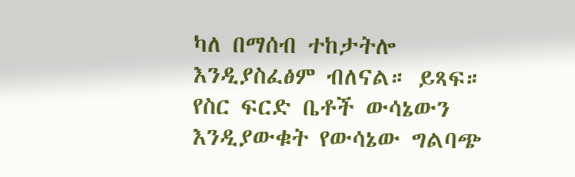ካለ በማሰብ ተከታትሎ እንዲያስፈፅም ብለናል። ይጻፍ።
የስር ፍርድ ቤቶች ውሳኔውን እንዲያውቁት የውሳኔው ግልባጭ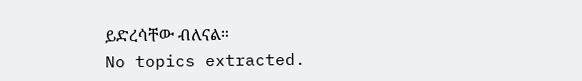ይድረሳቸው ብለናል።
No topics extracted.